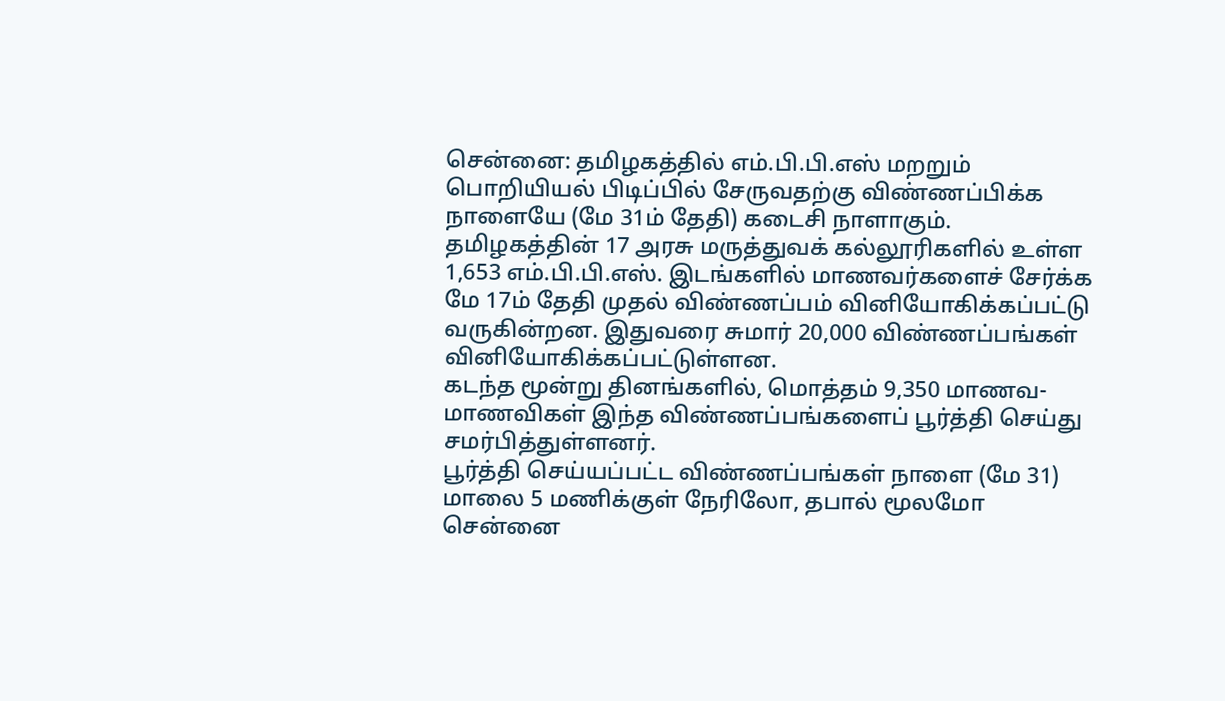சென்னை: தமிழகத்தில் எம்.பி.பி.எஸ் மறறும் பொறியியல் பிடிப்பில் சேருவதற்கு விண்ணப்பிக்க நாளையே (மே 31ம் தேதி) கடைசி நாளாகும்.
தமிழகத்தின் 17 அரசு மருத்துவக் கல்லூரிகளில் உள்ள 1,653 எம்.பி.பி.எஸ். இடங்களில் மாணவர்களைச் சேர்க்க மே 17ம் தேதி முதல் விண்ணப்பம் வினியோகிக்கப்பட்டு வருகின்றன. இதுவரை சுமார் 20,000 விண்ணப்பங்கள் வினியோகிக்கப்பட்டுள்ளன.
கடந்த மூன்று தினங்களில், மொத்தம் 9,350 மாணவ-மாணவிகள் இந்த விண்ணப்பங்களைப் பூர்த்தி செய்து சமர்பித்துள்ளனர்.
பூர்த்தி செய்யப்பட்ட விண்ணப்பங்கள் நாளை (மே 31) மாலை 5 மணிக்குள் நேரிலோ, தபால் மூலமோ சென்னை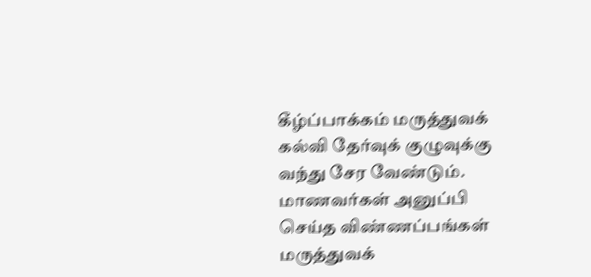கீழ்ப்பாக்கம் மருத்துவக் கல்வி தேர்வுக் குழுவுக்கு வந்து சேர வேண்டும்.
மாணவர்கள் அனுப்பி செய்த விண்ணப்பங்கள் மருத்துவக்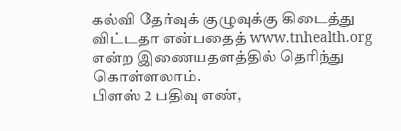கல்வி தேர்வுக் குழுவுக்கு கிடைத்து விட்டதா என்பதைத் www.tnhealth.org என்ற இணையதளத்தில் தெரிந்து கொள்ளலாம்.
பிளஸ் 2 பதிவு எண்,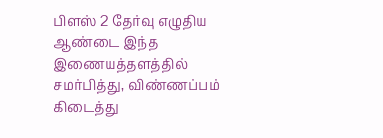பிளஸ் 2 தேர்வு எழுதிய ஆண்டை இந்த இணையத்தளத்தில் சமர்பித்து, விண்ணப்பம் கிடைத்து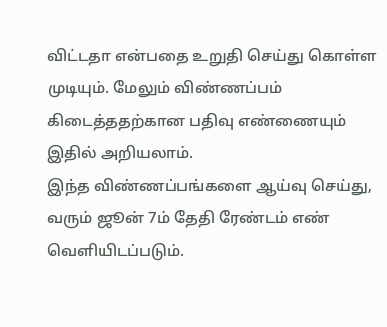விட்டதா என்பதை உறுதி செய்து கொள்ள முடியும். மேலும் விண்ணப்பம் கிடைத்ததற்கான பதிவு எண்ணையும் இதில் அறியலாம்.
இந்த விண்ணப்பங்களை ஆய்வு செய்து, வரும் ஜூன் 7ம் தேதி ரேண்டம் எண் வெளியிடப்படும்.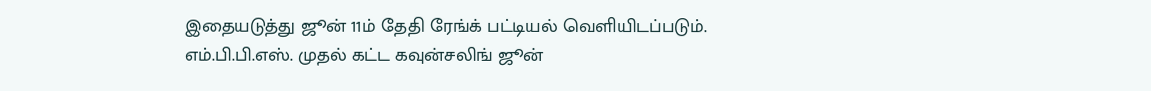இதையடுத்து ஜூன் 11ம் தேதி ரேங்க் பட்டியல் வெளியிடப்படும்.
எம்.பி.பி.எஸ். முதல் கட்ட கவுன்சலிங் ஜூன்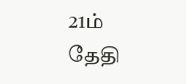21ம் தேதி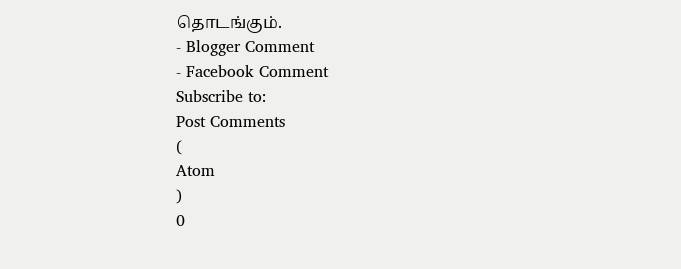தொடங்கும்.
- Blogger Comment
- Facebook Comment
Subscribe to:
Post Comments
(
Atom
)
0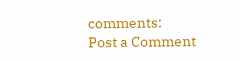comments:
Post a Comment